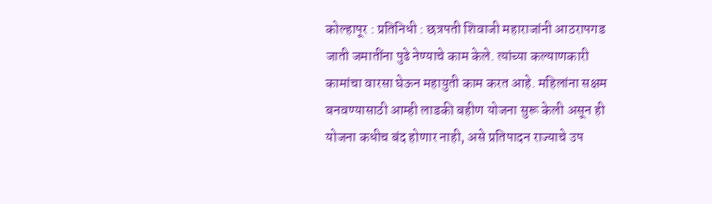कोल्हापूर : प्रतिनिधी : छत्रपती शिवाजी महाराजांनी आठरापगड जाती जमातींना पुढे नेण्याचे काम केले. त्यांच्या कल्याणकारी कामांचा वारसा घेऊन महायुती काम करत आहे. महिलांना सक्षम बनवण्यासाठी आम्ही लाडकी बहीण योजना सुरू केली असून ही योजना कधीच बंद होणार नाही, असे प्रतिपादन राज्याचे उप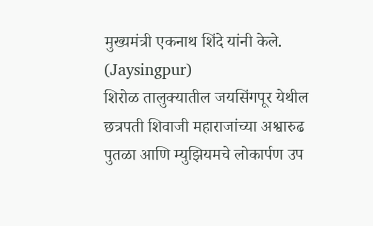मुख्यमंत्री एकनाथ शिंदे यांनी केले. (Jaysingpur)
शिरोळ तालुक्यातील जयसिंगपूर येथील छत्रपती शिवाजी महाराजांच्या अश्वारुढ पुतळा आणि म्युझियमचे लोकार्पण उप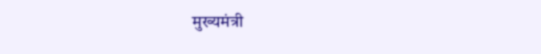मुख्यमंत्री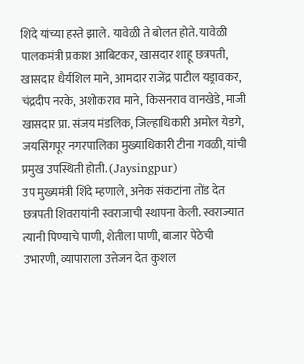शिंदे यांच्या हस्ते झाले. यावेळी ते बोलत होते. यावेळी पालकमंत्री प्रकाश आबिटकर, खासदार शाहू छत्रपती, खासदार धैर्यशिल माने, आमदार राजेंद्र पाटील यड्रावकर, चंद्रदीप नरके, अशोकराव माने, किसनराव वानखेडे, माजी खासदार प्रा. संजय मंडलिक, जिल्हाधिकारी अमोल येडगे, जयसिंगपूर नगरपालिका मुख्याधिकारी टीना गवळी, यांची प्रमुख उपस्थिती होती. (Jaysingpur)
उप मुख्यमंत्री शिंदे म्हणाले, अनेक संकटांना तोंड देत छत्रपती शिवरायांनी स्वराजाची स्थापना केली. स्वराज्यात त्यानी पिण्याचे पाणी, शेतीला पाणी, बाजार पेठेची उभारणी, व्यापाराला उत्तेजन देत कुशल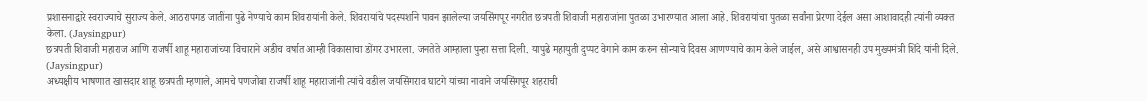प्रशासनाद्वारे स्वराज्याचे सुराज्य केले. आठरापगड जातींना पुढे नेण्याचे काम शिवरायांनी केले. शिवरायांचे पदस्पर्शाने पावन झालेल्या जयसिंगपूर नगरीत छत्रपती शिवाजी महाराजांना पुतळा उभारण्यात आला आहे. शिवरायांचा पुतळा सर्वांना प्रेरणा देईल असा आशावादही त्यांनी व्यक्त केला. (Jaysingpur)
छत्रपती शिवाजी महाराज आणि राजर्षी शाहू महाराजांच्या विचाराने अडीच वर्षात आम्ही विकासाचा डोंगर उभारला. जनतेते आम्हाला पुन्हा सत्ता दिली. यापुढे महायुती दुप्पट वेगाने काम करुन सोन्याचे दिवस आणण्याचे काम केले जाईल, असे आश्वासनही उप मुख्यमंत्री शिंदे यांनी दिले. (Jaysingpur)
अध्यक्षीय भाषणात खासदार शाहू छत्रपती म्हणाले, आमचे पणजोबा राजर्षी शाहू महाराजांनी त्यांचे वडील जयसिंगराव घाटगे यांच्या नावाने जयसिंगपूर शहराची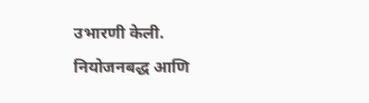उभारणी केली. नियोजनबद्ध आणि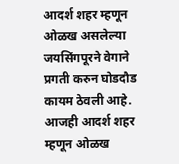आदर्श शहर म्हणून ओळख असलेल्या जयसिंगपूरने वेगाने प्रगती करुन घोडदौड कायम ठेवली आहे. आजही आदर्श शहर म्हणून ओळख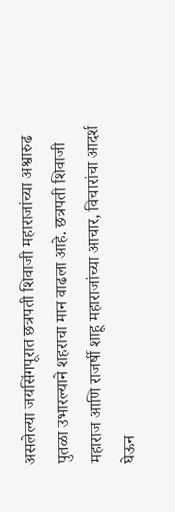असलेल्या जयसिंगपूरात छत्रपती शिवाजी महाराजांच्या अश्वारुढ पुतळा उभारल्याने शहराचा मान वाढला आहे. छत्रपती शिवाजी महाराज आणि राजर्षी शाहू महाराजांच्या आचार, विचारांचा आदर्श घेऊन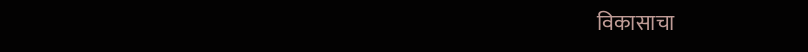विकासाचा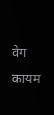वेग कायम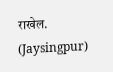राखेल. (Jaysingpur)